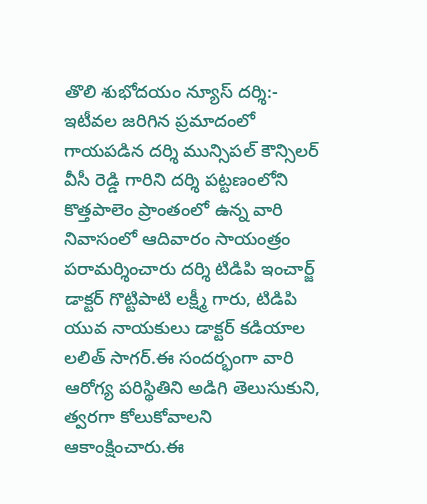తొలి శుభోదయం న్యూస్ దర్శి:-
ఇటీవల జరిగిన ప్రమాదంలో గాయపడిన దర్శి మున్సిపల్ కౌన్సిలర్ వీసీ రెడ్డి గారిని దర్శి పట్టణంలోని కొత్తపాలెం ప్రాంతంలో ఉన్న వారి నివాసంలో ఆదివారం సాయంత్రం పరామర్శించారు దర్శి టిడిపి ఇంచార్జ్ డాక్టర్ గొట్టిపాటి లక్ష్మీ గారు, టిడిపి యువ నాయకులు డాక్టర్ కడియాల లలిత్ సాగర్.ఈ సందర్భంగా వారి ఆరోగ్య పరిస్థితిని అడిగి తెలుసుకుని, త్వరగా కోలుకోవాలని ఆకాంక్షించారు.ఈ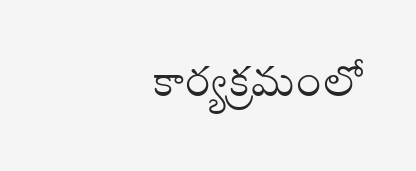కార్యక్రమంలో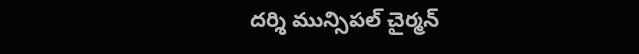దర్శి మున్సిపల్ చైర్మన్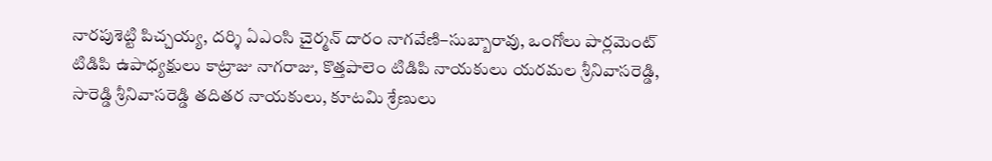నారపుశెట్టి పిచ్చయ్య, దర్శి ఏఎంసి చైర్మన్ దారం నాగవేణి–సుబ్బారావు, ఒంగోలు పార్లమెంట్ టిడిపి ఉపాధ్యక్షులు కాట్రాజు నాగరాజు, కొత్తపాలెం టిడిపి నాయకులు యరమల శ్రీనివాసరెడ్డి, సారెడ్డి శ్రీనివాసరెడ్డి తదితర నాయకులు, కూటమి శ్రేణులు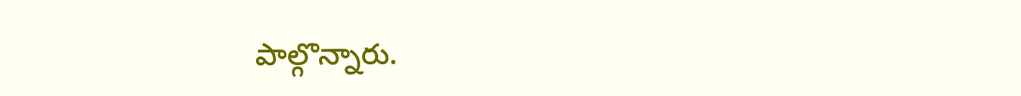పాల్గొన్నారు.